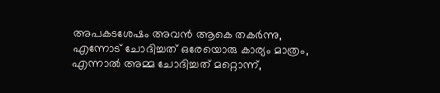അപകടശേഷം അവൻ ആകെ തകർന്നു, എന്നോട് ചോദിച്ചത് ഒരേയൊരു കാര്യം മാത്രം, എന്നാൽ അമ്മ ചോദിച്ചത് മറ്റൊന്ന്,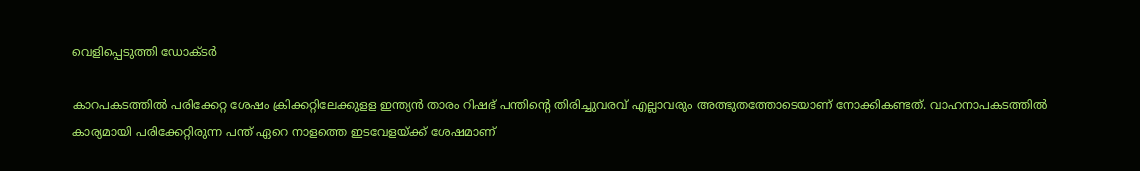വെളിപ്പെടുത്തി ഡോക്ടർ

കാറപകടത്തിൽ പരിക്കേറ്റ ശേഷം ക്രിക്കറ്റിലേക്കുളള ഇന്ത്യൻ താരം റിഷഭ് പന്തിന്റെ തിരിച്ചുവരവ് എല്ലാവരും അത്ഭുതത്തോടെയാണ് നോക്കികണ്ടത്. വാഹനാപകടത്തിൽ കാര്യമായി പരിക്കേറ്റിരുന്ന പന്ത് ഏറെ നാളത്തെ ഇടവേളയ്ക്ക് ശേഷമാണ്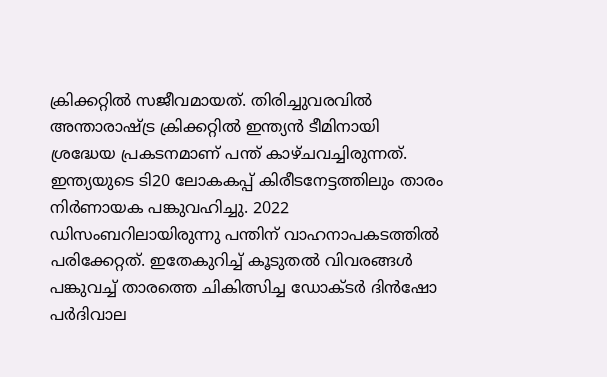ക്രിക്കറ്റിൽ സജീവമായത്. തിരിച്ചുവരവിൽ അന്താരാഷ്ട്ര ക്രിക്കറ്റിൽ ഇന്ത്യൻ ടീമിനായി ശ്രദ്ധേയ പ്രകടനമാണ് പന്ത് കാഴ്ചവച്ചിരുന്നത്. ഇന്ത്യയുടെ ടി20 ലോകകപ്പ് കിരീടനേട്ടത്തിലും താരം നിർണായക പങ്കുവഹിച്ചു. 2022 ഡിസംബറിലായിരുന്നു പന്തിന് വാഹനാപകടത്തിൽ പരിക്കേറ്റത്. ഇതേകുറിച്ച് കൂടുതൽ വിവരങ്ങൾ പങ്കുവച്ച് താരത്തെ ചികിത്സിച്ച ഡോക്ടർ ദിൻഷോ പർദിവാല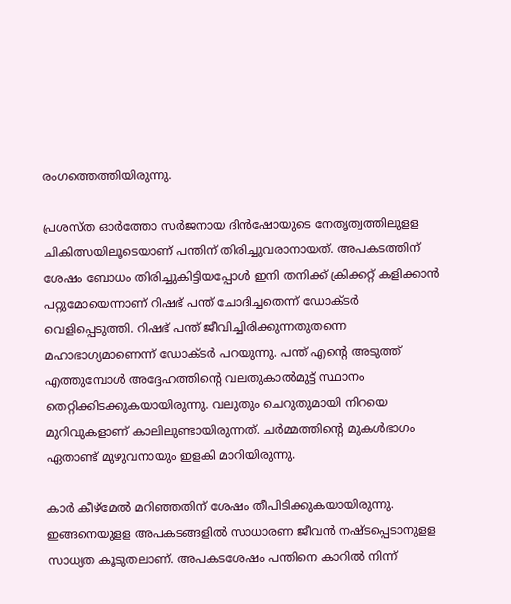രംഗത്തെത്തിയിരുന്നു.

പ്രശസ്ത ഓർത്തോ സർജനായ ദിൻഷോയുടെ നേതൃത്വത്തിലുളള ചികിത്സയിലൂടെയാണ് പന്തിന് തിരിച്ചുവരാനായത്. അപകടത്തിന് ശേഷം ബോധം തിരിച്ചുകിട്ടിയപ്പോൾ ഇനി തനിക്ക് ക്രിക്കറ്റ് കളിക്കാൻ പറ്റുമോയെന്നാണ് റിഷഭ് പന്ത് ചോദിച്ചതെന്ന് ഡോക്ടർ വെളിപ്പെടുത്തി. റിഷഭ് പന്ത് ജീവിച്ചിരിക്കുന്നതുതന്നെ മഹാഭാഗ്യമാണെന്ന് ഡോക്ടർ പറയുന്നു. പന്ത് എന്റെ അടുത്ത് എത്തുമ്പോൾ അദ്ദേഹത്തിന്റെ വലതുകാൽമുട്ട് സ്ഥാനം തെറ്റിക്കിടക്കുകയായിരുന്നു. വലുതും ചെറുതുമായി നിറയെ മുറിവുക‌ളാണ് കാലിലുണ്ടായിരുന്നത്. ചർമ്മത്തിന്റെ മുകൾഭാഗം ഏതാണ്ട് മുഴുവനായും ഇളകി മാറിയിരുന്നു.

കാർ കീഴ്മേൽ മറിഞ്ഞതിന് ശേഷം തീപിടിക്കുകയായിരുന്നു. ഇങ്ങനെയുളള അപകടങ്ങളിൽ സാധാരണ ജീവൻ നഷ്ടപ്പെടാനുളള സാധ്യത കൂടുതലാണ്. അപകടശേഷം പന്തിനെ കാറിൽ നിന്ന്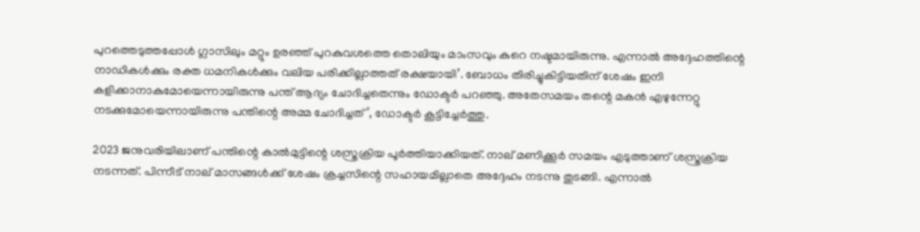പുറത്തെടുത്തപ്പോൾ ഗ്ലാസിലും മറ്റും ഉരഞ്ഞ് പുറകുവശത്തെ തൊലിയും മാംസവും കുറെ നഷ്ടമായിരുന്നു. എന്നാൽ അദ്ദേഹത്തിന്റെ നാഡികൾക്കും രക്ത ധമനികൾക്കും വലിയ പരിക്കില്ലാത്തത് രക്ഷയായി’. ബോധം തിരിച്ചുകിട്ടിയതിന് ശേഷം ഇനി കളിക്കാനാകുമോയെന്നായിരുന്നു പന്ത് ആദ്യം ചോദിച്ചതെന്നും ഡോക്ടർ പറഞ്ഞു. അതേസമയം തന്റെ മകൻ എഴുന്നേറ്റു നടക്കുമോയെന്നായിരുന്നു പന്തിന്റെ അമ്മ ചോദിച്ചത്’, ഡോക്ടർ കൂട്ടിച്ചേർത്തു.

2023 ജനുവരിയിലാണ് പന്തിന്റെ കാൽമുട്ടിന്റെ ശസ്ത്രക്രിയ പൂർത്തിയാക്കിയത്. നാല് മണിക്കൂർ സമയം എടുത്താണ് ശസ്ത്രക്രിയ നടന്നത്. പിന്നീട് നാല് മാസങ്ങൾക്ക് ശേഷം ക്രച്ചസിന്റെ സഹായമില്ലാതെ അദ്ദേഹം നടന്നു തുടങ്ങി. എന്നാൽ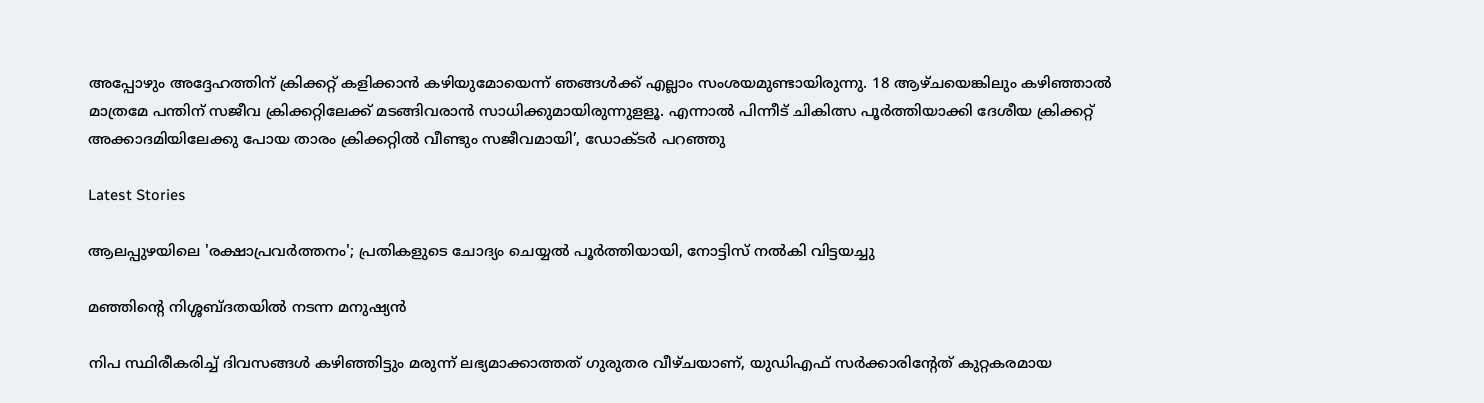അപ്പോഴും അദ്ദേഹത്തിന് ക്രിക്കറ്റ് കളിക്കാൻ കഴിയുമോയെന്ന് ഞങ്ങൾക്ക് എല്ലാം സംശയമുണ്ടായിരുന്നു. 18 ആഴ്ചയെങ്കിലും കഴിഞ്ഞാൽ മാത്രമേ പന്തിന് സജീവ ക്രിക്കറ്റിലേക്ക് മടങ്ങിവരാൻ സാധിക്കുമായിരുന്നുളളൂ. എന്നാൽ പിന്നീട് ചികിത്സ പൂർത്തിയാക്കി ദേശീയ ക്രിക്കറ്റ് അക്കാദമിയിലേക്കു പോയ താരം ക്രിക്കറ്റിൽ വീണ്ടും സജീവമായി’, ഡോക്ടർ പറഞ്ഞു

Latest Stories

ആലപ്പുഴയിലെ 'രക്ഷാപ്രവർത്തനം'; പ്രതികളുടെ ചോദ്യം ചെയ്യൽ പൂർത്തിയായി, നോട്ടിസ് നൽകി വിട്ടയച്ചു

മഞ്ഞിന്റെ നിശ്ശബ്ദതയിൽ നടന്ന മനുഷ്യൻ

നിപ സ്ഥിരീകരിച്ച് ദിവസങ്ങൾ കഴിഞ്ഞിട്ടും മരുന്ന് ലഭ്യമാക്കാത്തത് ഗുരുതര വീഴ്ചയാണ്, യുഡിഎഫ് സർക്കാരിന്റേത് കുറ്റകരമായ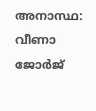അനാസ്ഥ: വീണാ ജോർജ്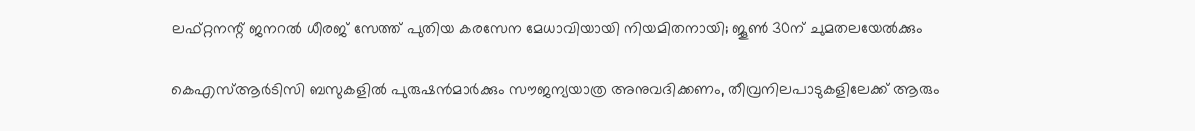ലഫ്റ്റനന്റ് ജനറൽ ധീരജ് സേത്ത് പുതിയ കരസേന മേധാവിയായി നിയമിതനായി; ജൂൺ 30ന് ചുമതലയേൽക്കും

കെഎസ്ആർടിസി ബസുകളിൽ പുരുഷൻമാർക്കും സൗജന്യയാത്ര അനുവദിക്കണം, തീവ്രനിലപാടുകളിലേക്ക് ആരും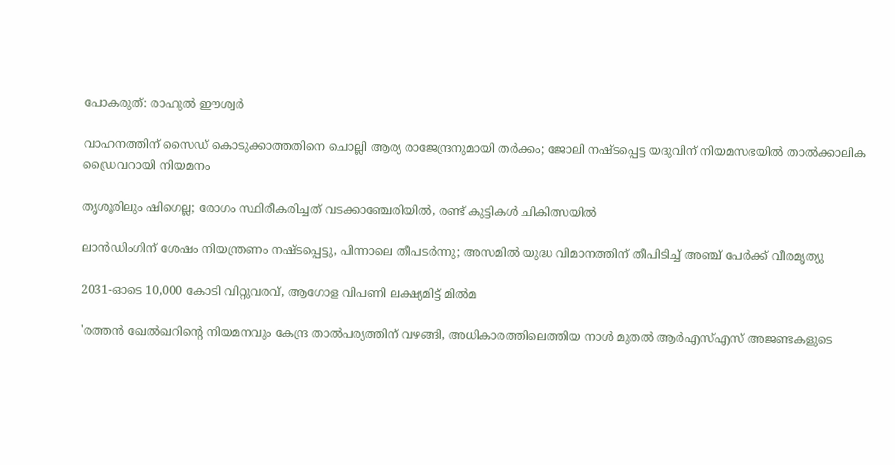പോകരുത്: രാഹുൽ ഈശ്വർ

വാഹനത്തിന് സൈഡ് കൊടുക്കാത്തതിനെ ചൊല്ലി ആര്യ രാജേന്ദ്രനുമായി തർക്കം; ജോലി നഷ്ടപ്പെട്ട യദുവിന് നിയമസഭയിൽ താൽക്കാലിക ഡ്രൈവറായി നിയമനം

തൃശൂരിലും ഷിഗെല്ല; രോഗം സ്ഥിരീകരിച്ചത് വടക്കാഞ്ചേരിയിൽ, രണ്ട് കുട്ടികൾ ചികിത്സയിൽ

ലാൻഡിംഗിന് ശേഷം നിയന്ത്രണം നഷ്ടപ്പെട്ടു, പിന്നാലെ തീപടർന്നു; അസമിൽ യുദ്ധ വിമാനത്തിന് തീപിടിച്ച് അഞ്ച് പേർക്ക് വീരമൃത്യു

2031-ഓടെ 10,000 കോടി വിറ്റുവരവ്, ആഗോള വിപണി ലക്ഷ്യമിട്ട് മിൽമ

'രത്തൻ ഖേൽഖറിന്റെ നിയമനവും കേന്ദ്ര താൽപര്യത്തിന് വഴങ്ങി, അധികാരത്തിലെത്തിയ നാൾ മുതൽ ആർഎസ്എസ് അജണ്ടകളുടെ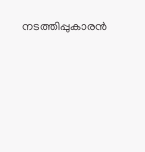നടത്തിപ്പുകാരൻ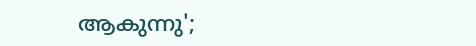ആകുന്നു';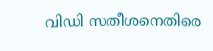വിഡി സതീശനെതിരെ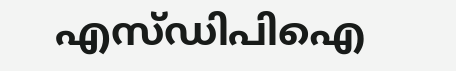എസ്ഡിപിഐ